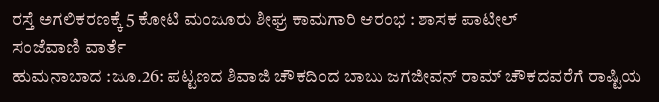ರಸ್ತೆ ಅಗಲಿಕರಣಕ್ಕೆ 5 ಕೋಟಿ ಮಂಜೂರು ಶೀಘ್ರ ಕಾಮಗಾರಿ ಆರಂಭ : ಶಾಸಕ ಪಾಟೀಲ್
ಸಂಜೆವಾಣಿ ವಾರ್ತೆ
ಹುಮನಾಬಾದ :ಜೂ.26: ಪಟ್ಟಣದ ಶಿವಾಜಿ ಚೌಕದಿಂದ ಬಾಬು ಜಗಜೀವನ್ ರಾಮ್ ಚೌಕದವರೆಗೆ ರಾಷ್ಟಿಯ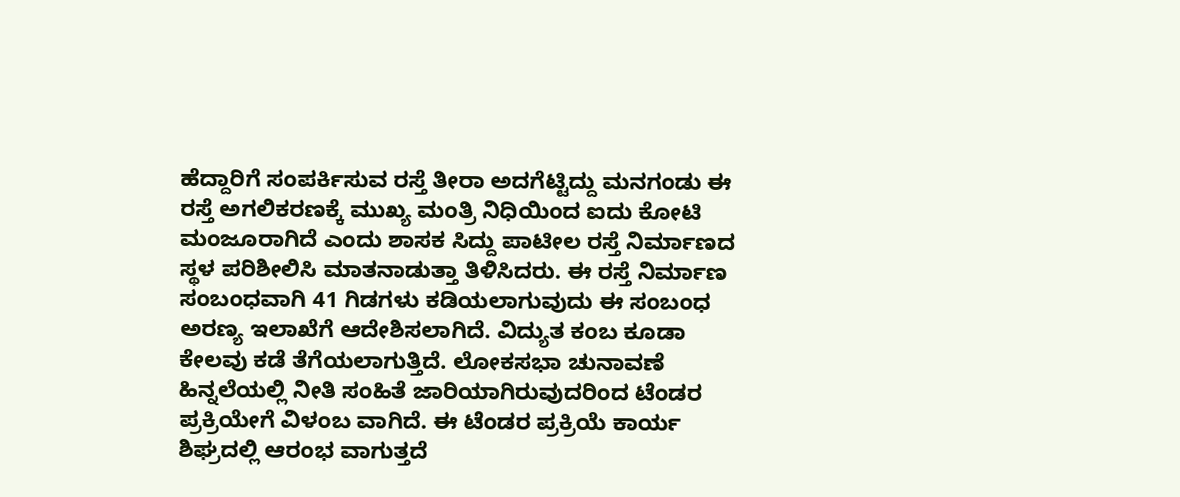ಹೆದ್ದಾರಿಗೆ ಸಂಪರ್ಕಿಸುವ ರಸ್ತೆ ತೀರಾ ಅದಗೆಟ್ಟಿದ್ದು ಮನಗಂಡು ಈ ರಸ್ತೆ ಅಗಲಿಕರಣಕ್ಕೆ ಮುಖ್ಯ ಮಂತ್ರಿ ನಿಧಿಯಿಂದ ಐದು ಕೋಟಿ ಮಂಜೂರಾಗಿದೆ ಎಂದು ಶಾಸಕ ಸಿದ್ದು ಪಾಟೀಲ ರಸ್ತೆ ನಿರ್ಮಾಣದ ಸ್ಥಳ ಪರಿಶೀಲಿಸಿ ಮಾತನಾಡುತ್ತಾ ತಿಳಿಸಿದರು. ಈ ರಸ್ತೆ ನಿರ್ಮಾಣ ಸಂಬಂಧವಾಗಿ 41 ಗಿಡಗಳು ಕಡಿಯಲಾಗುವುದು ಈ ಸಂಬಂಧ ಅರಣ್ಯ ಇಲಾಖೆಗೆ ಆದೇಶಿಸಲಾಗಿದೆ. ವಿದ್ಯುತ ಕಂಬ ಕೂಡಾ ಕೇಲವು ಕಡೆ ತೆಗೆಯಲಾಗುತ್ತಿದೆ. ಲೋಕಸಭಾ ಚುನಾವಣೆ ಹಿನ್ನಲೆಯಲ್ಲಿ ನೀತಿ ಸಂಹಿತೆ ಜಾರಿಯಾಗಿರುವುದರಿಂದ ಟೆಂಡರ ಪ್ರಕ್ರಿಯೇಗೆ ವಿಳಂಬ ವಾಗಿದೆ. ಈ ಟೆಂಡರ ಪ್ರಕ್ರಿಯೆ ಕಾರ್ಯ ಶಿಘ್ರದಲ್ಲಿ ಆರಂಭ ವಾಗುತ್ತದೆ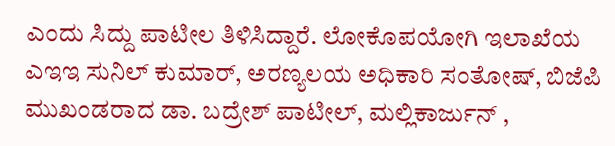ಎಂದು ಸಿದ್ದು ಪಾಟೀಲ ತಿಳಿಸಿದ್ದಾರೆ. ಲೋಕೊಪಯೋಗಿ ಇಲಾಖೆಯ ಎಇಇ ಸುನಿಲ್ ಕುಮಾರ್, ಅರಣ್ಯಲಯ ಅಧಿಕಾರಿ ಸಂತೋಷ್, ಬಿಜೆಪಿ ಮುಖಂಡರಾದ ಡಾ. ಬದ್ರೇಶ್ ಪಾಟೀಲ್, ಮಲ್ಲಿಕಾರ್ಜುನ್ ,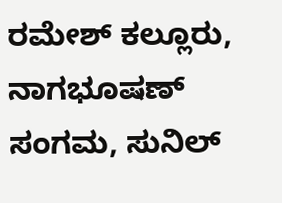ರಮೇಶ್ ಕಲ್ಲೂರು, ನಾಗಭೂಷಣ್ ಸಂಗಮ, ಸುನಿಲ್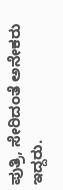ಪುತ್ರಿ, ಸೇರಿದಂತೆ ಅನೇಕರು ಇದ್ದರು.